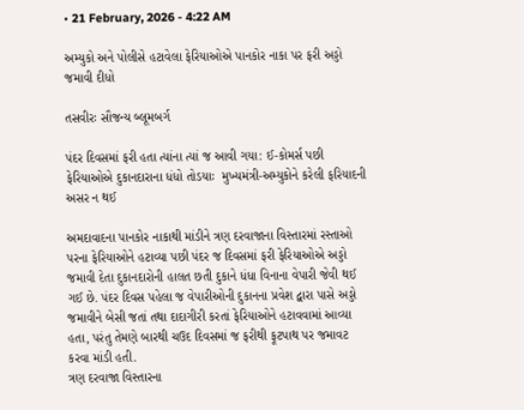• 21 February, 2026 - 4:22 AM

અમ્યુકો અને પોલીસે હટાવેલા ફેરિયાઓએ પાનકોર નાકા પર ફરી અડ્ડો જમાવી દીધો

તસવીરઃ સૌજન્ય બ્લૂમબર્ગ

પંદર દિવસમાં ફરી હતા ત્યાંના ત્યાં જ આવી ગયા: ઈ-કોમર્સ પછી ફેરિયાઓએ દુકાનદારાના ધંધો તોડયાઃ  મુખ્યમંત્રી-અમ્યુકોને કરેલી ફરિયાદની અસર ન થઈ

અમદાવાદના પાનકોર નાકાથી માંડીને ત્રણ દરવાજાના વિસ્તારમાં રસ્તાઓ પરના ફેરિયાઓને હટાવ્યા પછી પંદર જ દિવસમાં ફરી ફેરિયાઓએ અડ્ડો જમાવી દેતા દુકાનદારોની હાલત છતી દુકાને ધંધા વિનાના વેપારી જેવી થઈ ગઈ છે. પંદર દિવસ પહેલા જ વેપારીઓની દુકાનના પ્રવેશ દ્વારા પાસે અડ્ડો જમાવીને બેસી જતાં તથા દાદાગીરી કરતાં ફેરિયાઓને હટાવવામાં આવ્યા હતા, પરંતુ તેમણે બારથી ચઉદ દિવસમાં જ ફરીથી ફૂટપાથ પર જમાવટ કરવા માંડી હતી.
ત્રણ દરવાજા વિસ્તારના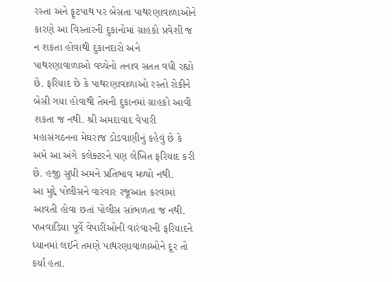રસ્તા અને ફૂટપાથ પર બેસતા પાથરણાવાળાઓને કારણે આ વિસ્તારની દુકાનોમાં ગ્રાહકો પ્રવેશી જ ન શકતા હોવાથી દુકાનદારો અને પાથરણાવાળાઓ વચ્ચેનો તનાવ સતત વધી રહ્યો છે. ફરિયાદ છે કે પાથરણાવાળાઓ રસ્તો રોકીને બેસી ગયા હોવાથી તેમની દુકાનમાં ગ્રાહકો આવી શકતા જ નથી. શ્રી અમદાવાદ વેપારી મહાસંગઠનના મેઘરાજ ડોડવાણીનું કહેવું છે કે અમે આ અંગે કલેક્ટરને પણ લેખિત ફરિયાદ કરી છે. હજી સુધી અમને પ્રતિભાવ મળ્યો નથી.
આ મુદ્દે પોલીસને વારંવાર રજૂઆત કરવામાં આવતી હોવા છતાં પોલીસ સાંભળતા જ નથી. પખવાડિયા પૂર્વે વેપારીઓની વારંવારની ફરિયાદને ધ્યાનમાં લઈને તમણે પાથરણાવાળાઓને દૂર તો કર્યા હતા.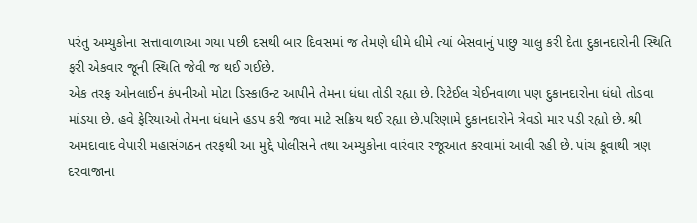પરંતુ અમ્યુકોના સત્તાવાળાઆ ગયા પછી દસથી બાર દિવસમાં જ તેમણે ધીમે ધીમે ત્યાં બેસવાનું પાછુ ચાલુ કરી દેતા દુકાનદારોની સ્થિતિ ફરી એકવાર જૂની સ્થિતિ જેવી જ થઈ ગઈછે.
એક તરફ ઓનલાઈન કંપનીઓ મોટા ડિસ્કાઉન્ટ આપીને તેમના ધંધા તોડી રહ્યા છે. રિટેઈલ ચેઈનવાળા પણ દુકાનદારોના ધંધો તોડવા માંડયા છે. હવે ફેરિયાઓ તેમના ધંધાને હડપ કરી જવા માટે સક્રિય થઈ રહ્યા છે.પરિણામે દુકાનદારોને ત્રેવડો માર પડી રહ્યો છે. શ્રી અમદાવાદ વેપારી મહાસંગઠન તરફથી આ મુદ્દે પોલીસને તથા અમ્યુકોના વારંવાર રજૂઆત કરવામાં આવી રહી છે. પાંચ કૂવાથી ત્રણ દરવાજાના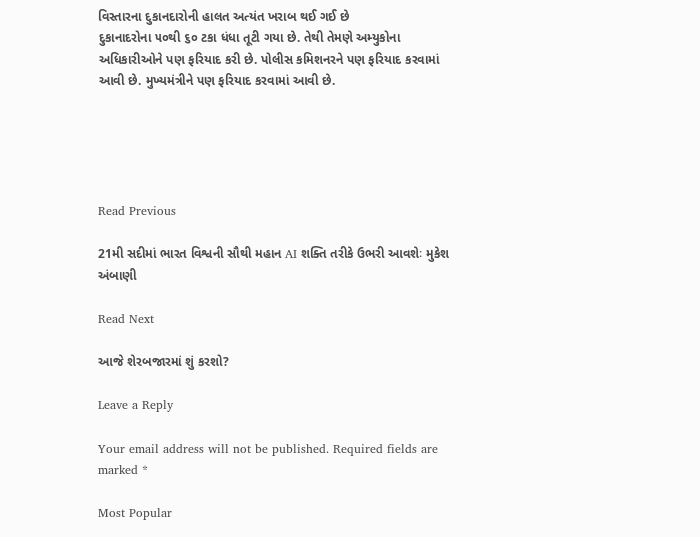વિસ્તારના દુકાનદારોની હાલત અત્યંત ખરાબ થઈ ગઈ છે
દુકાનાદરોના ૫૦થી ૬૦ ટકા ધંધા તૂટી ગયા છે. તેથી તેમણે અમ્યુકોના અધિકારીઓને પણ ફરિયાદ કરી છે. પોલીસ કમિશનરને પણ ફરિયાદ કરવામાં આવી છે. મુખ્યમંત્રીને પણ ફરિયાદ કરવામાં આવી છે.





Read Previous

21મી સદીમાં ભારત વિશ્વની સૌથી મહાન AI શક્તિ તરીકે ઉભરી આવશેઃ મુકેશ અંબાણી

Read Next

આજે શેરબજારમાં શું કરશો?

Leave a Reply

Your email address will not be published. Required fields are marked *

Most Popular